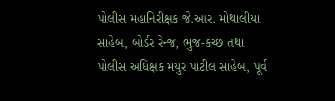પોલીસ મહાનિરીક્ષક જે.આર. મોથાલીયા સાહેબ, બોર્ડર રેન્જ, ભુજ-કચ્છ તથા પોલીસ અધિક્ષક મયુર પાટીલ સાહેબ, પૂર્વ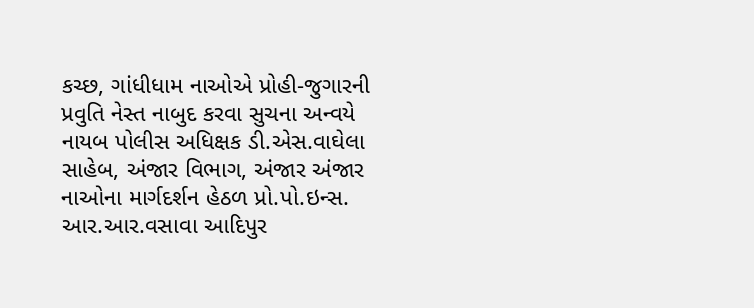કચ્છ, ગાંધીધામ નાઓએ પ્રોહી-જુગારની પ્રવુતિ નેસ્ત નાબુદ કરવા સુચના અન્વયે નાયબ પોલીસ અધિક્ષક ડી.એસ.વાઘેલા સાહેબ, અંજાર વિભાગ, અંજાર અંજાર નાઓના માર્ગદર્શન હેઠળ પ્રો.પો.ઇન્સ. આર.આર.વસાવા આદિપુર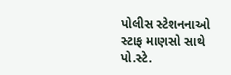પોલીસ સ્ટેશનનાઓ સ્ટાફ માણસો સાથે પો.સ્ટે.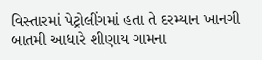વિસ્તારમાં પેટ્રોલીંગમાં હતા તે દરમ્યાન ખાનગી બાતમી આધારે શીણાય ગામના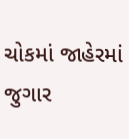ચોકમાં જાહેરમાં જુગાર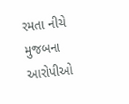રમતા નીચે મુજબના આરોપીઓ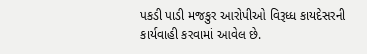પકડી પાડી મજકુર આરોપીઓ વિરૂધ્ધ કાયદેસરની કાર્યવાહી કરવામાં આવેલ છે.